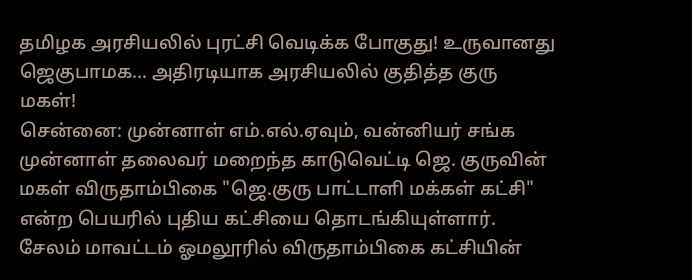தமிழக அரசியலில் புரட்சி வெடிக்க போகுது! உருவானது ஜெகுபாமக... அதிரடியாக அரசியலில் குதித்த குரு மகள்!
சென்னை: முன்னாள் எம்.எல்.ஏவும், வன்னியர் சங்க முன்னாள் தலைவர் மறைந்த காடுவெட்டி ஜெ. குருவின் மகள் விருதாம்பிகை "ஜெ.குரு பாட்டாளி மக்கள் கட்சி" என்ற பெயரில் புதிய கட்சியை தொடங்கியுள்ளார். சேலம் மாவட்டம் ஓமலூரில் விருதாம்பிகை கட்சியின்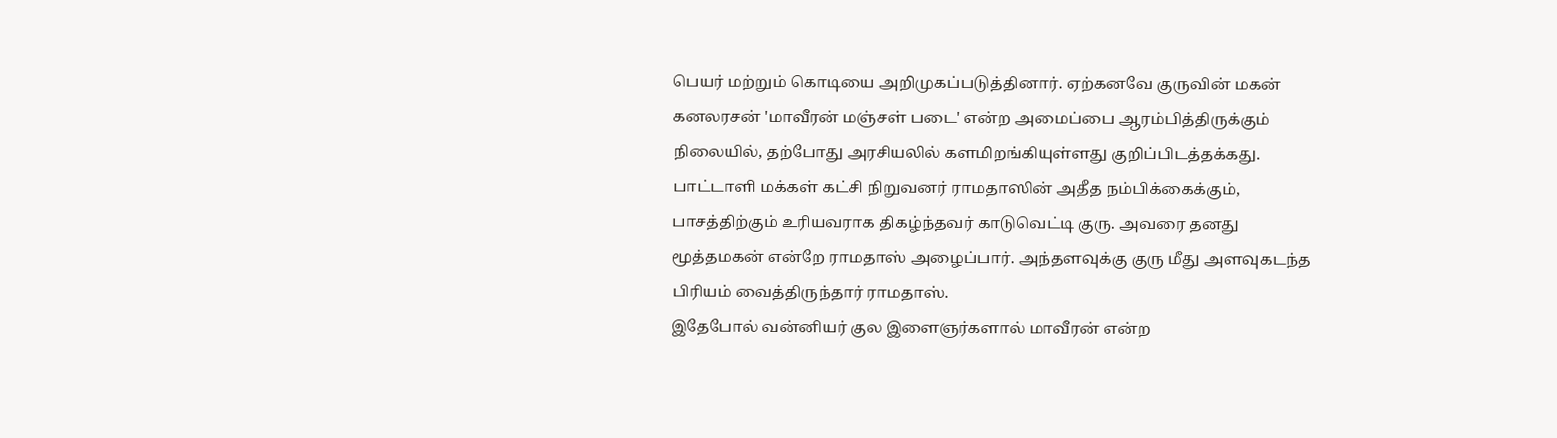பெயர் மற்றும் கொடியை அறிமுகப்படுத்தினார். ஏற்கனவே குருவின் மகன் கனலரசன் 'மாவீரன் மஞ்சள் படை' என்ற அமைப்பை ஆரம்பித்திருக்கும் நிலையில், தற்போது அரசியலில் களமிறங்கியுள்ளது குறிப்பிடத்தக்கது.
பாட்டாளி மக்கள் கட்சி நிறுவனர் ராமதாஸின் அதீத நம்பிக்கைக்கும், பாசத்திற்கும் உரியவராக திகழ்ந்தவர் காடுவெட்டி குரு. அவரை தனது மூத்தமகன் என்றே ராமதாஸ் அழைப்பார். அந்தளவுக்கு குரு மீது அளவுகடந்த பிரியம் வைத்திருந்தார் ராமதாஸ்.
இதேபோல் வன்னியர் குல இளைஞர்களால் மாவீரன் என்ற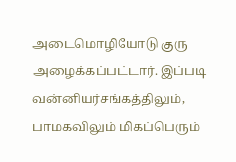அடைமொழியோடு குரு அழைக்கப்பட்டார். இப்படி வன்னியர்சங்கத்திலும், பாமகவிலும் மிகப்பெரும்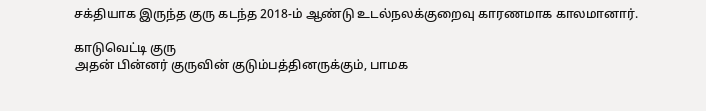சக்தியாக இருந்த குரு கடந்த 2018-ம் ஆண்டு உடல்நலக்குறைவு காரணமாக காலமானார்.

காடுவெட்டி குரு
அதன் பின்னர் குருவின் குடும்பத்தினருக்கும், பாமக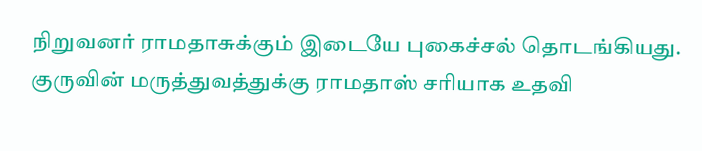நிறுவனர் ராமதாசுக்கும் இடையே புகைச்சல் தொடங்கியது. குருவின் மருத்துவத்துக்கு ராமதாஸ் சரியாக உதவி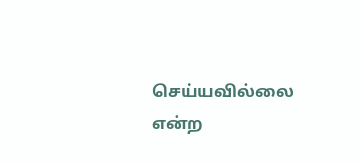செய்யவில்லை என்ற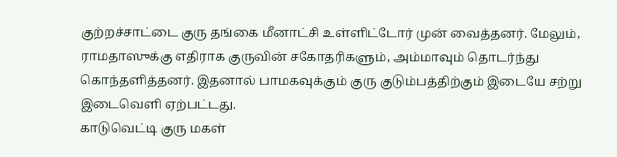குற்றச்சாட்டை குரு தங்கை மீனாட்சி உள்ளிட்டோர் முன் வைத்தனர். மேலும், ராமதாஸுக்கு எதிராக குருவின் சகோதரிகளும், அம்மாவும் தொடர்ந்து கொந்தளித்தனர். இதனால் பாமகவுக்கும் குரு குடும்பத்திற்கும் இடையே சற்று இடைவெளி ஏற்பட்டது.
காடுவெட்டி குரு மகள்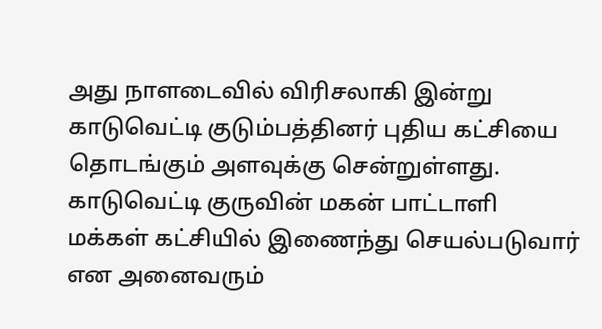அது நாளடைவில் விரிசலாகி இன்று காடுவெட்டி குடும்பத்தினர் புதிய கட்சியை தொடங்கும் அளவுக்கு சென்றுள்ளது. காடுவெட்டி குருவின் மகன் பாட்டாளி மக்கள் கட்சியில் இணைந்து செயல்படுவார் என அனைவரும்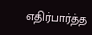எதிர்பார்த்த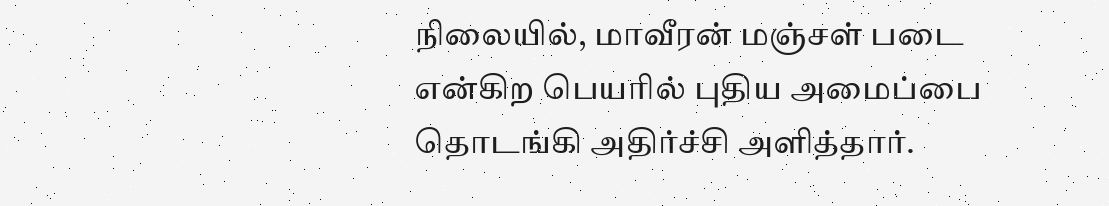நிலையில், மாவீரன் மஞ்சள் படை என்கிற பெயரில் புதிய அமைப்பை தொடங்கி அதிர்ச்சி அளித்தார்.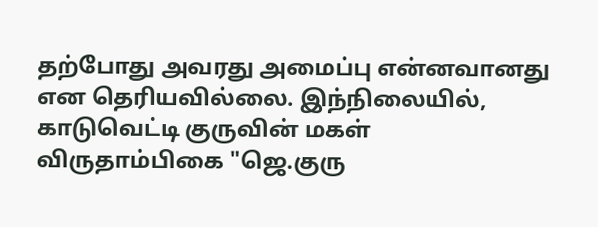தற்போது அவரது அமைப்பு என்னவானது என தெரியவில்லை. இந்நிலையில், காடுவெட்டி குருவின் மகள் விருதாம்பிகை "ஜெ.குரு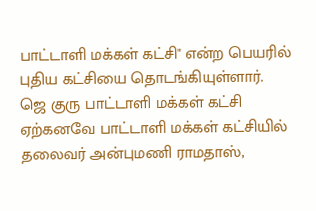பாட்டாளி மக்கள் கட்சி" என்ற பெயரில் புதிய கட்சியை தொடங்கியுள்ளார்.
ஜெ குரு பாட்டாளி மக்கள் கட்சி
ஏற்கனவே பாட்டாளி மக்கள் கட்சியில் தலைவர் அன்புமணி ராமதாஸ்,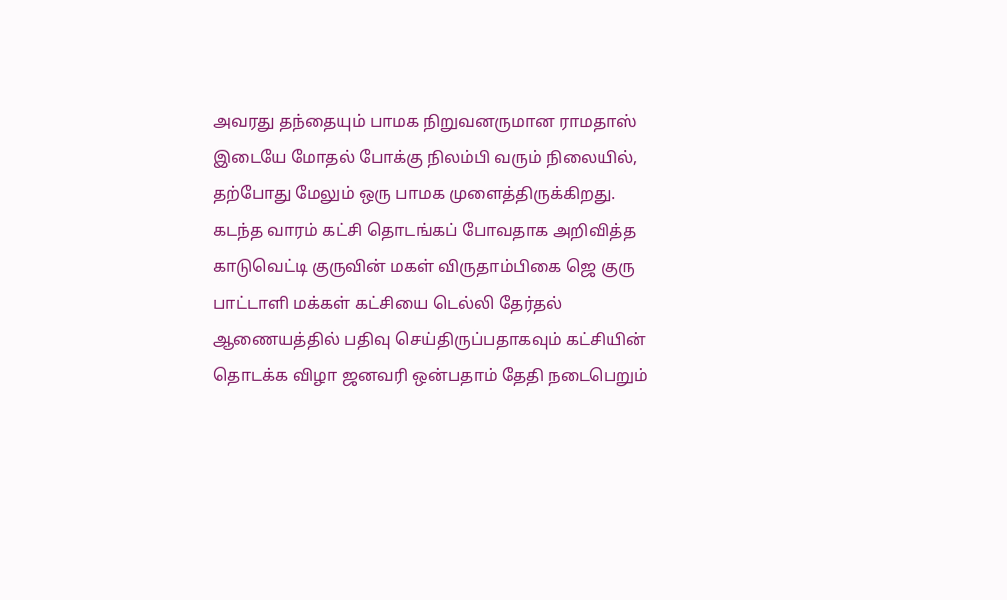அவரது தந்தையும் பாமக நிறுவனருமான ராமதாஸ் இடையே மோதல் போக்கு நிலம்பி வரும் நிலையில், தற்போது மேலும் ஒரு பாமக முளைத்திருக்கிறது. கடந்த வாரம் கட்சி தொடங்கப் போவதாக அறிவித்த காடுவெட்டி குருவின் மகள் விருதாம்பிகை ஜெ குரு பாட்டாளி மக்கள் கட்சியை டெல்லி தேர்தல் ஆணையத்தில் பதிவு செய்திருப்பதாகவும் கட்சியின் தொடக்க விழா ஜனவரி ஒன்பதாம் தேதி நடைபெறும்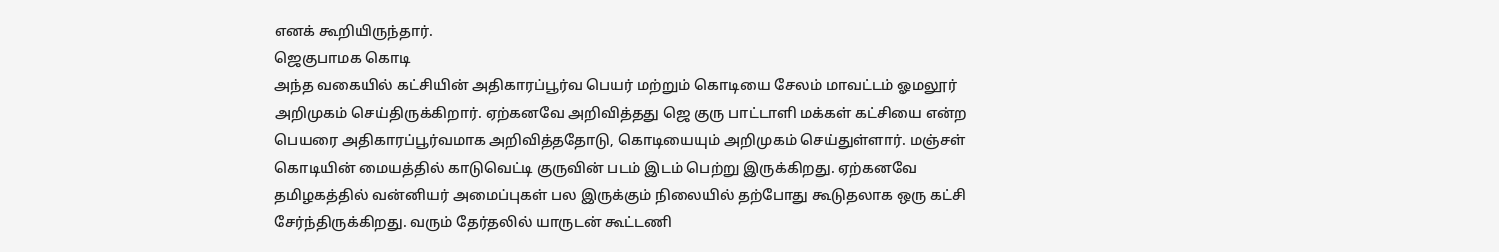எனக் கூறியிருந்தார்.
ஜெகுபாமக கொடி
அந்த வகையில் கட்சியின் அதிகாரப்பூர்வ பெயர் மற்றும் கொடியை சேலம் மாவட்டம் ஓமலூர் அறிமுகம் செய்திருக்கிறார். ஏற்கனவே அறிவித்தது ஜெ குரு பாட்டாளி மக்கள் கட்சியை என்ற பெயரை அதிகாரப்பூர்வமாக அறிவித்ததோடு, கொடியையும் அறிமுகம் செய்துள்ளார். மஞ்சள் கொடியின் மையத்தில் காடுவெட்டி குருவின் படம் இடம் பெற்று இருக்கிறது. ஏற்கனவே தமிழகத்தில் வன்னியர் அமைப்புகள் பல இருக்கும் நிலையில் தற்போது கூடுதலாக ஒரு கட்சி சேர்ந்திருக்கிறது. வரும் தேர்தலில் யாருடன் கூட்டணி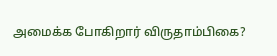அமைக்க போகிறார் விருதாம்பிகை?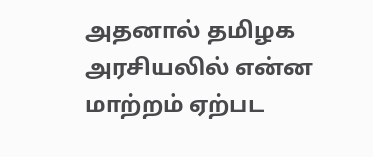அதனால் தமிழக அரசியலில் என்ன மாற்றம் ஏற்பட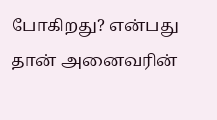போகிறது? என்பது தான் அனைவரின்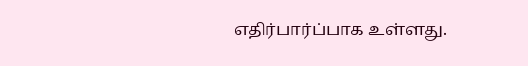எதிர்பார்ப்பாக உள்ளது.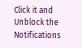Click it and Unblock the Notifications